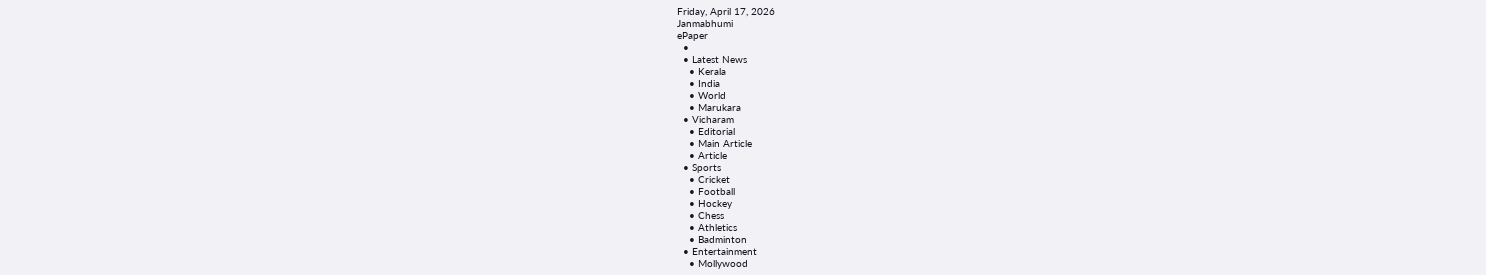Friday, April 17, 2026
Janmabhumi
ePaper
  •
  • Latest News
    • Kerala
    • India
    • World
    • Marukara
  • Vicharam
    • Editorial
    • Main Article
    • Article
  • Sports
    • Cricket
    • Football
    • Hockey
    • Chess
    • Athletics
    • Badminton
  • Entertainment
    • Mollywood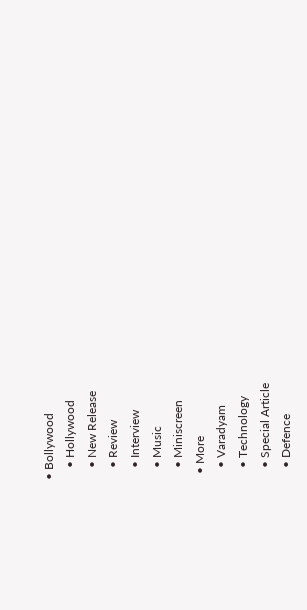• Bollywood
    • Hollywood
    • New Release
    • Review
    • Interview
    • Music
    • Miniscreen
  • More
    • Varadyam
    • Technology
    • Special Article
    • Defence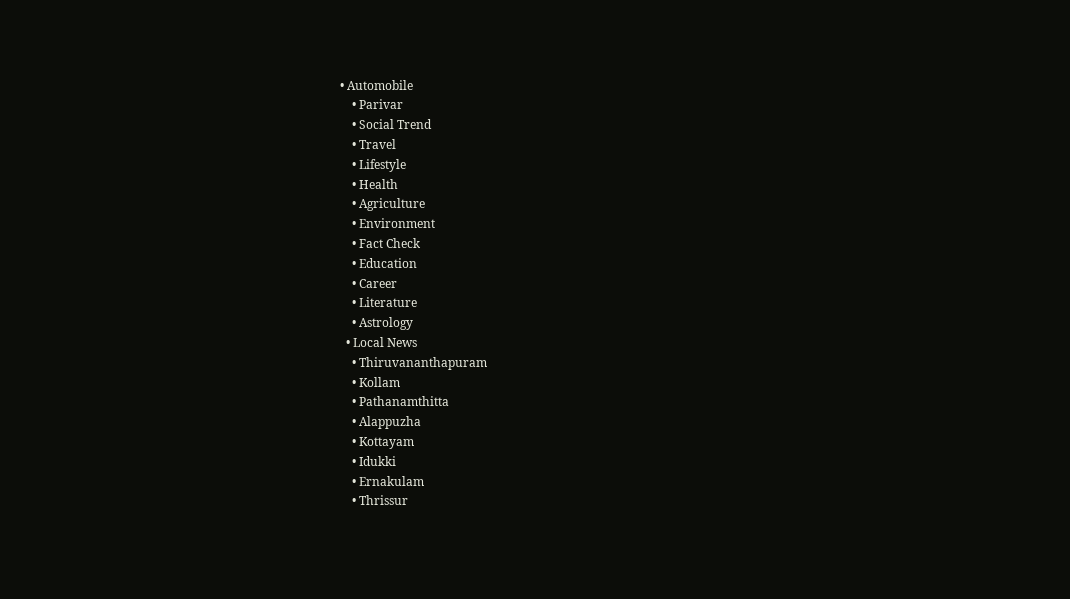• Automobile
    • Parivar
    • Social Trend
    • Travel
    • Lifestyle
    • Health
    • Agriculture
    • Environment
    • Fact Check
    • Education
    • Career
    • Literature
    • Astrology
  • Local News
    • Thiruvananthapuram
    • Kollam
    • Pathanamthitta
    • Alappuzha
    • Kottayam
    • Idukki
    • Ernakulam
    • Thrissur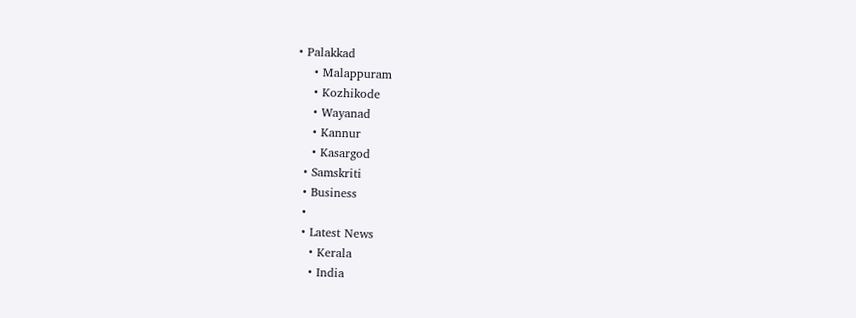• Palakkad
    • Malappuram
    • Kozhikode
    • Wayanad
    • Kannur
    • Kasargod
  • Samskriti
  • Business
  •
  • Latest News
    • Kerala
    • India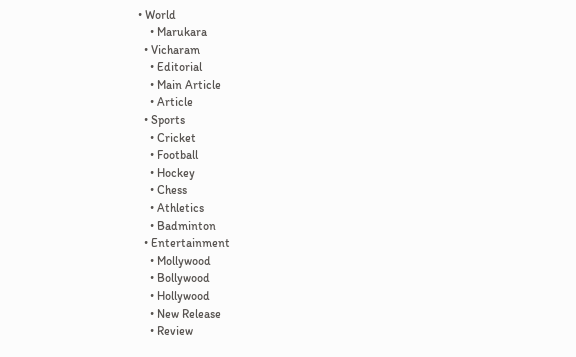• World
    • Marukara
  • Vicharam
    • Editorial
    • Main Article
    • Article
  • Sports
    • Cricket
    • Football
    • Hockey
    • Chess
    • Athletics
    • Badminton
  • Entertainment
    • Mollywood
    • Bollywood
    • Hollywood
    • New Release
    • Review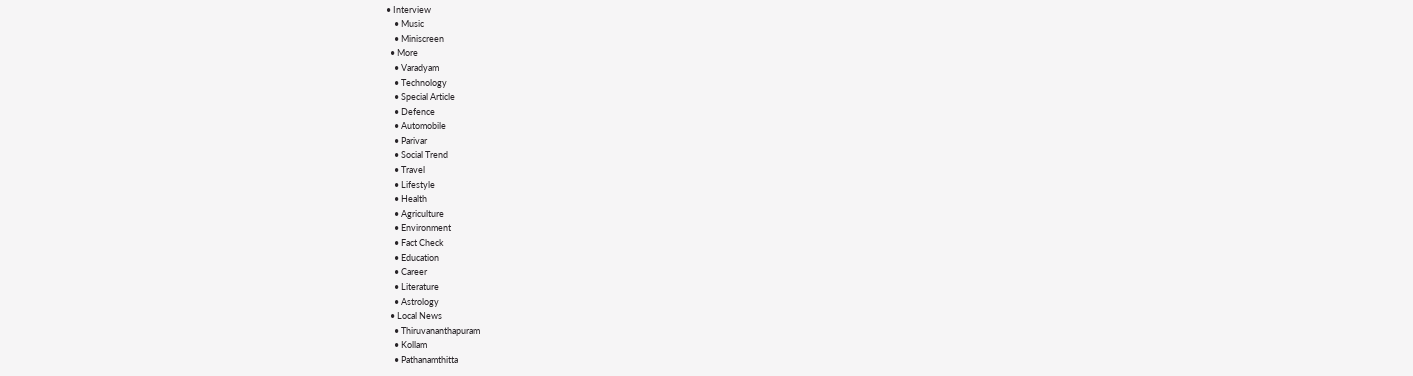• Interview
    • Music
    • Miniscreen
  • More
    • Varadyam
    • Technology
    • Special Article
    • Defence
    • Automobile
    • Parivar
    • Social Trend
    • Travel
    • Lifestyle
    • Health
    • Agriculture
    • Environment
    • Fact Check
    • Education
    • Career
    • Literature
    • Astrology
  • Local News
    • Thiruvananthapuram
    • Kollam
    • Pathanamthitta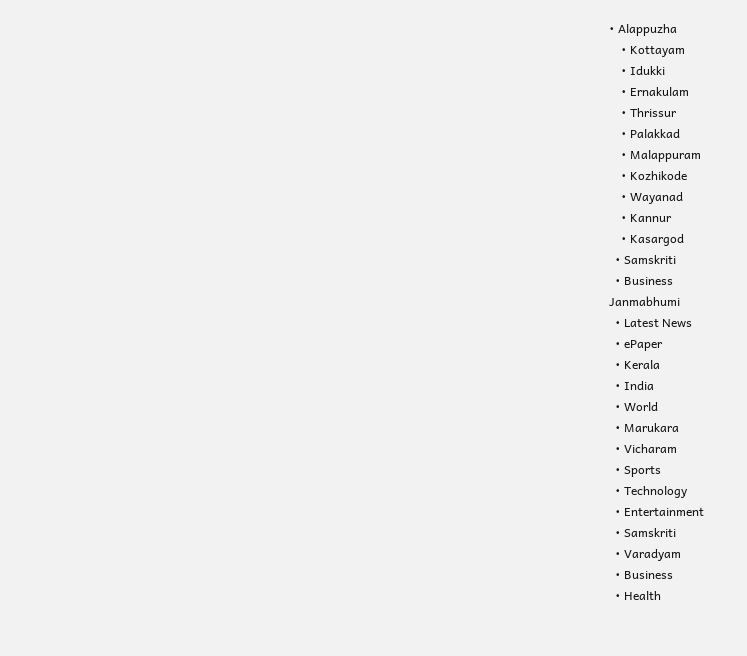• Alappuzha
    • Kottayam
    • Idukki
    • Ernakulam
    • Thrissur
    • Palakkad
    • Malappuram
    • Kozhikode
    • Wayanad
    • Kannur
    • Kasargod
  • Samskriti
  • Business
Janmabhumi
  • Latest News
  • ePaper
  • Kerala
  • India
  • World
  • Marukara
  • Vicharam
  • Sports
  • Technology
  • Entertainment
  • Samskriti
  • Varadyam
  • Business
  • Health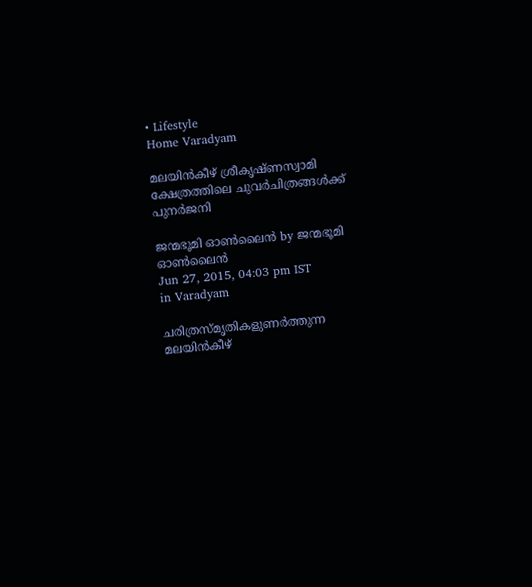• Lifestyle
Home Varadyam

മലയിന്‍കീഴ് ശ്രീകൃഷ്ണസ്വാമി ക്ഷേത്രത്തിലെ ചുവര്‍ചിത്രങ്ങള്‍ക്ക് പുനര്‍ജനി

ജന്മഭൂമി ഓണ്‍ലൈന്‍ by ജന്മഭൂമി ഓണ്‍ലൈന്‍
Jun 27, 2015, 04:03 pm IST
in Varadyam

ചരിത്രസ്മൃതികളുണര്‍ത്തുന്ന മലയിന്‍കീഴ്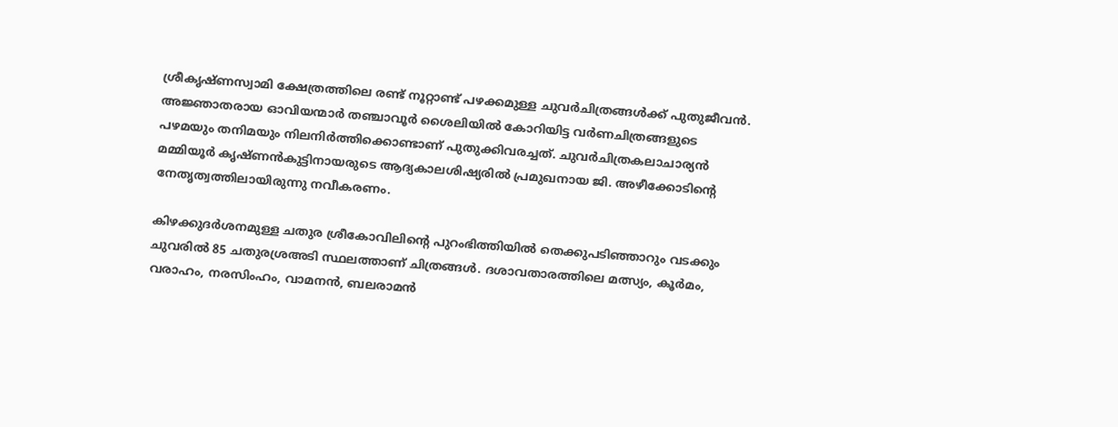ശ്രീകൃഷ്ണസ്വാമി ക്ഷേത്രത്തിലെ രണ്ട് നൂറ്റാണ്ട് പഴക്കമുള്ള ചുവര്‍ചിത്രങ്ങള്‍ക്ക് പുതുജീവന്‍. അജ്ഞാതരായ ഓവിയന്മാര്‍ തഞ്ചാവൂര്‍ ശൈലിയില്‍ കോറിയിട്ട വര്‍ണചിത്രങ്ങളുടെ പഴമയും തനിമയും നിലനിര്‍ത്തിക്കൊണ്ടാണ് പുതുക്കിവരച്ചത്. ചുവര്‍ചിത്രകലാചാര്യന്‍ മമ്മിയൂര്‍ കൃഷ്ണന്‍കുട്ടിനായരുടെ ആദ്യകാലശിഷ്യരില്‍ പ്രമുഖനായ ജി. അഴീക്കോടിന്റെ നേതൃത്വത്തിലായിരുന്നു നവീകരണം.

കിഴക്കുദര്‍ശനമുള്ള ചതുര ശ്രീകോവിലിന്റെ പുറംഭിത്തിയില്‍ തെക്കുപടിഞ്ഞാറും വടക്കും ചുവരില്‍ 85 ചതുരശ്രഅടി സ്ഥലത്താണ് ചിത്രങ്ങള്‍. ദശാവതാരത്തിലെ മത്സ്യം, കൂര്‍മം, വരാഹം, നരസിംഹം, വാമനന്‍, ബലരാമന്‍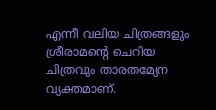എന്നീ വലിയ ചിത്രങ്ങളും ശ്രീരാമന്റെ ചെറിയ ചിത്രവും താരതമ്യേന വ്യക്തമാണ്.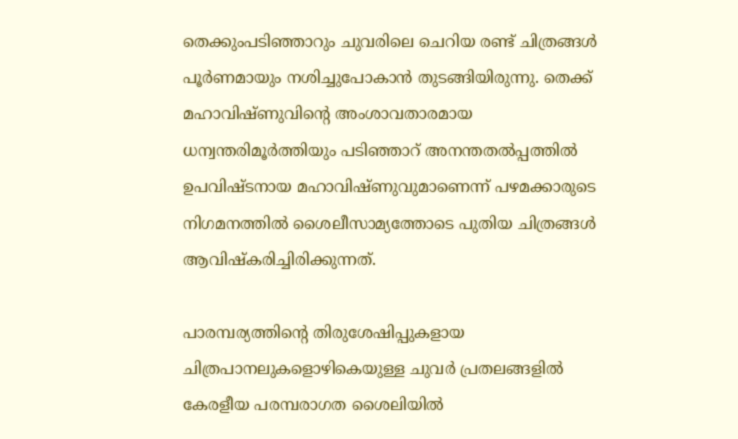തെക്കുംപടിഞ്ഞാറും ചുവരിലെ ചെറിയ രണ്ട് ചിത്രങ്ങള്‍ പൂര്‍ണമായും നശിച്ചുപോകാന്‍ തുടങ്ങിയിരുന്നു. തെക്ക് മഹാവിഷ്ണുവിന്റെ അംശാവതാരമായ ധന്വന്തരിമൂര്‍ത്തിയും പടിഞ്ഞാറ് അനന്തതല്‍പ്പത്തില്‍ ഉപവിഷ്ടനായ മഹാവിഷ്ണുവുമാണെന്ന് പഴമക്കാരുടെ നിഗമനത്തില്‍ ശൈലീസാമ്യത്തോടെ പുതിയ ചിത്രങ്ങള്‍ ആവിഷ്‌കരിച്ചിരിക്കുന്നത്.

പാരമ്പര്യത്തിന്റെ തിരുശേഷിപ്പുകളായ ചിത്രപാനലുകളൊഴികെയുള്ള ചുവര്‍ പ്രതലങ്ങളില്‍ കേരളീയ പരമ്പരാഗത ശൈലിയില്‍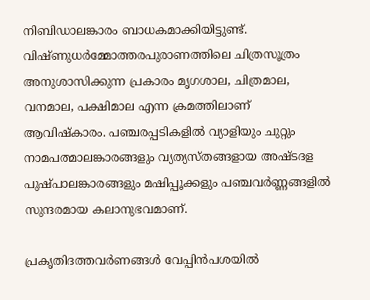നിബിഡാലങ്കാരം ബാധകമാക്കിയിട്ടുണ്ട്. വിഷ്ണുധര്‍മ്മോത്തരപുരാണത്തിലെ ചിത്രസൂത്രം അനുശാസിക്കുന്ന പ്രകാരം മൃഗശാല, ചിത്രമാല, വനമാല, പക്ഷിമാല എന്ന ക്രമത്തിലാണ് ആവിഷ്‌കാരം. പഞ്ചരപ്പടികളില്‍ വ്യാളിയും ചുറ്റും നാമപത്മാലങ്കാരങ്ങളും വ്യത്യസ്തങ്ങളായ അഷ്ടദള പുഷ്പാലങ്കാരങ്ങളും മഷിപ്പൂക്കളും പഞ്ചവര്‍ണ്ണങ്ങളില്‍ സുന്ദരമായ കലാനുഭവമാണ്.

പ്രകൃതിദത്തവര്‍ണങ്ങള്‍ വേപ്പിന്‍പശയില്‍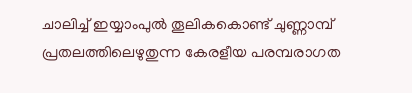ചാലിച്ച് ഇയ്യാംപുല്‍ തൂലികകൊണ്ട് ചുണ്ണാമ്പ് പ്രതലത്തിലെഴുതുന്ന കേരളീയ പരമ്പരാഗത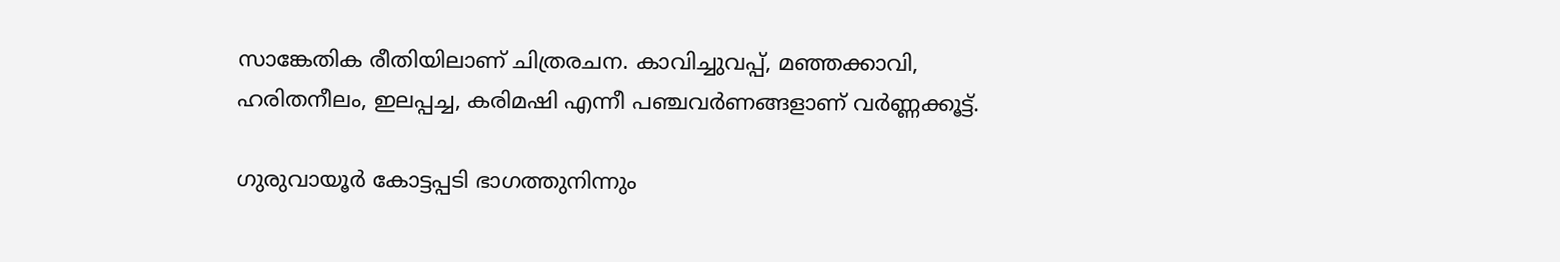സാങ്കേതിക രീതിയിലാണ് ചിത്രരചന. കാവിച്ചുവപ്പ്, മഞ്ഞക്കാവി, ഹരിതനീലം, ഇലപ്പച്ച, കരിമഷി എന്നീ പഞ്ചവര്‍ണങ്ങളാണ് വര്‍ണ്ണക്കൂട്ട്.

ഗുരുവായൂര്‍ കോട്ടപ്പടി ഭാഗത്തുനിന്നും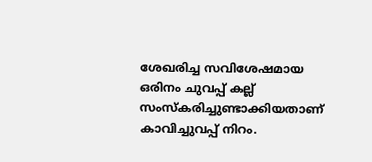ശേഖരിച്ച സവിശേഷമായ ഒരിനം ചുവപ്പ് കല്ല് സംസ്‌കരിച്ചുണ്ടാക്കിയതാണ് കാവിച്ചുവപ്പ് നിറം.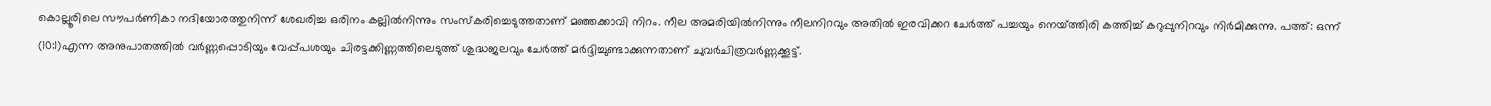കൊല്ലൂരിലെ സൗപര്‍ണികാ നദിയോരത്തുനിന്ന് ശേഖരിച്ച ഒരിനം കല്ലില്‍നിന്നും സംസ്‌കരിച്ചെടുത്തതാണ് മഞ്ഞക്കാവി നിറം. നീല അമരിയില്‍നിന്നും നീലനിറവും അതില്‍ ഇരവിക്കറ ചേര്‍ത്ത് പച്ചയും നെയ്‌ത്തിരി കത്തിച്ച് കറുപ്പുനിറവും നിര്‍മിക്കുന്നു. പത്ത്: ഒന്ന് (10:1)എന്ന അനുപാതത്തില്‍ വര്‍ണ്ണപ്പൊടിയും വേപ്പ്പശയും ചിരട്ടക്കിണ്ണത്തിലെടുത്ത് ശുദ്ധജലവും ചേര്‍ത്ത് മര്‍ദ്ദിച്ചുണ്ടാക്കുന്നതാണ് ചുവര്‍ചിത്രവര്‍ണ്ണക്കൂട്ട്.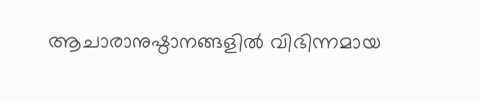ആചാരാനുഷ്ഠാനങ്ങളില്‍ വിഭിന്നമായ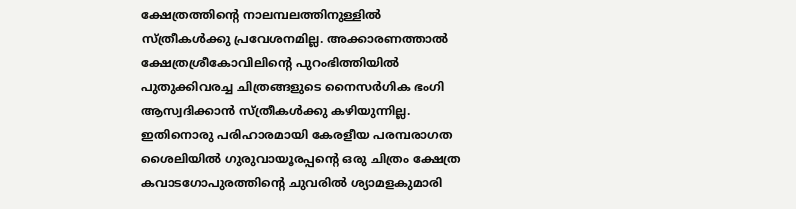ക്ഷേത്രത്തിന്റെ നാലമ്പലത്തിനുള്ളില്‍ സ്ത്രീകള്‍ക്കു പ്രവേശനമില്ല. അക്കാരണത്താല്‍ ക്ഷേത്രശ്രീകോവിലിന്റെ പുറംഭിത്തിയില്‍ പുതുക്കിവരച്ച ചിത്രങ്ങളുടെ നൈസര്‍ഗിക ഭംഗി ആസ്വദിക്കാന്‍ സ്ത്രീകള്‍ക്കു കഴിയുന്നില്ല. ഇതിനൊരു പരിഹാരമായി കേരളീയ പരമ്പരാഗത ശൈലിയില്‍ ഗുരുവായൂരപ്പന്റെ ഒരു ചിത്രം ക്ഷേത്ര കവാടഗോപുരത്തിന്റെ ചുവരില്‍ ശ്യാമളകുമാരി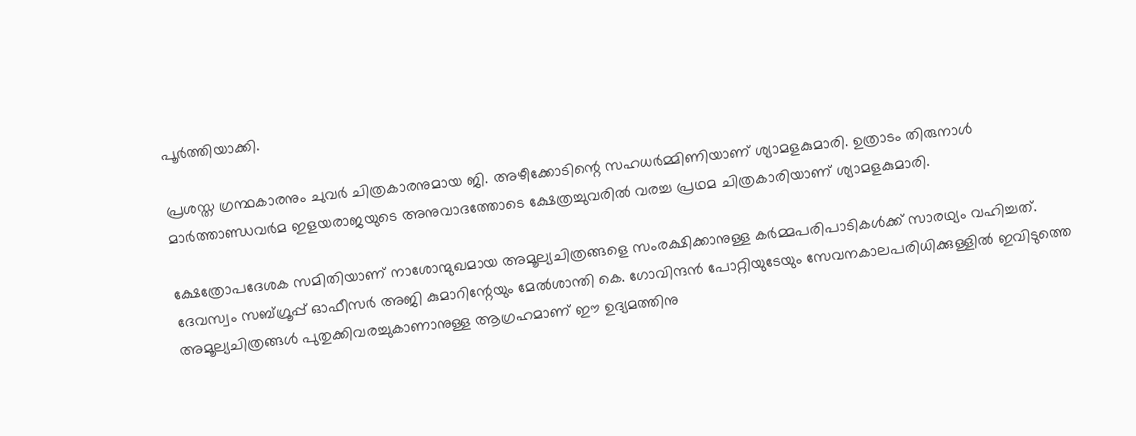പൂര്‍ത്തിയാക്കി.

പ്രശസ്ത ഗ്രന്ഥകാരനും ചുവര്‍ ചിത്രകാരനുമായ ജി. അഴീക്കോടിന്റെ സഹധര്‍മ്മിണിയാണ് ശ്യാമളകുമാരി. ഉത്രാടം തിരുനാള്‍ മാര്‍ത്താണ്ഡവര്‍മ ഇളയരാജയുടെ അനുവാദത്തോടെ ക്ഷേത്രച്ചുവരില്‍ വരച്ച പ്രഥമ ചിത്രകാരിയാണ് ശ്യാമളകുമാരി.

ക്ഷേത്രോപദേശക സമിതിയാണ് നാശോന്മുഖമായ അമൂല്യചിത്രങ്ങളെ സംരക്ഷിക്കാനുള്ള കര്‍മ്മപരിപാടികള്‍ക്ക് സാരഥ്യം വഹിച്ചത്. ദേവസ്വം സബ്ഗ്രൂപ്പ് ഓഫീസര്‍ അജി കുമാറിന്റേയും മേല്‍ശാന്തി കെ. ഗോവിന്ദന്‍ പോറ്റിയുടേയും സേവനകാലപരിധിക്കുള്ളില്‍ ഇവിടുത്തെ അമൂല്യചിത്രങ്ങള്‍ പുതുക്കിവരച്ചുകാണാനുള്ള ആഗ്രഹമാണ് ഈ ഉദ്യമത്തിനു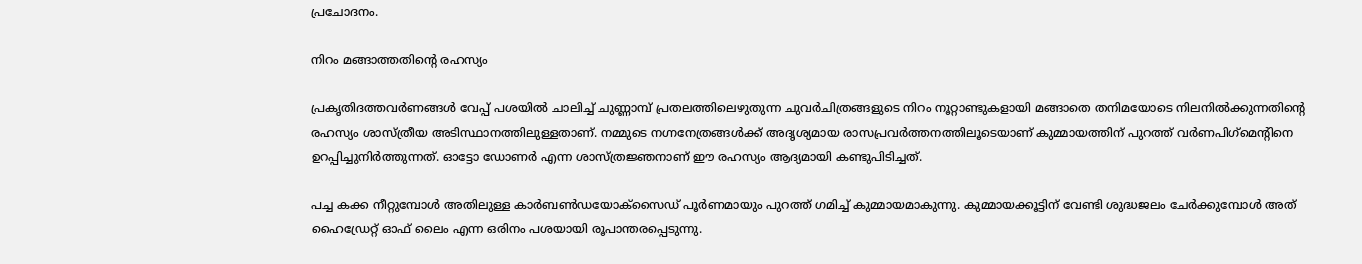പ്രചോദനം.

നിറം മങ്ങാത്തതിന്റെ രഹസ്യം

പ്രകൃതിദത്തവര്‍ണങ്ങള്‍ വേപ്പ് പശയില്‍ ചാലിച്ച് ചുണ്ണാമ്പ് പ്രതലത്തിലെഴുതുന്ന ചുവര്‍ചിത്രങ്ങളുടെ നിറം നൂറ്റാണ്ടുകളായി മങ്ങാതെ തനിമയോടെ നിലനില്‍ക്കുന്നതിന്റെ രഹസ്യം ശാസ്ത്രീയ അടിസ്ഥാനത്തിലുള്ളതാണ്. നമ്മുടെ നഗ്നനേത്രങ്ങള്‍ക്ക് അദൃശ്യമായ രാസപ്രവര്‍ത്തനത്തിലൂടെയാണ് കുമ്മായത്തിന് പുറത്ത് വര്‍ണപിഗ്‌മെന്റിനെ ഉറപ്പിച്ചുനിര്‍ത്തുന്നത്. ഓട്ടോ ഡോണര്‍ എന്ന ശാസ്ത്രജ്ഞനാണ് ഈ രഹസ്യം ആദ്യമായി കണ്ടുപിടിച്ചത്.

പച്ച കക്ക നീറ്റുമ്പോള്‍ അതിലുള്ള കാര്‍ബണ്‍ഡയോക്‌സൈഡ് പൂര്‍ണമായും പുറത്ത് ഗമിച്ച് കുമ്മായമാകുന്നു. കുമ്മായക്കൂട്ടിന് വേണ്ടി ശുദ്ധജലം ചേര്‍ക്കുമ്പോള്‍ അത് ഹൈഡ്രേറ്റ് ഓഫ് ലൈം എന്ന ഒരിനം പശയായി രൂപാന്തരപ്പെടുന്നു.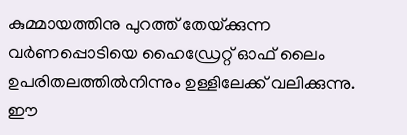കുമ്മായത്തിനു പുറത്ത് തേയ്‌ക്കുന്ന വര്‍ണപ്പൊടിയെ ഹൈഡ്രേറ്റ് ഓഫ് ലൈം ഉപരിതലത്തില്‍നിന്നും ഉള്ളിലേക്ക് വലിക്കുന്നു. ഈ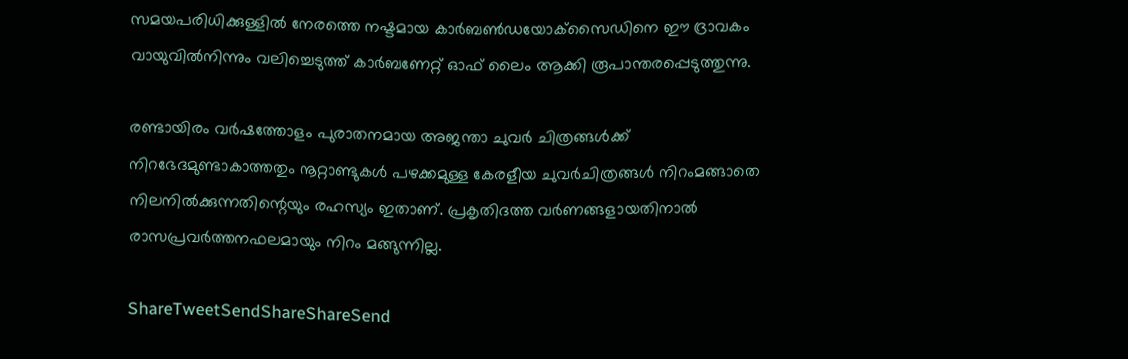സമയപരിധിക്കുള്ളില്‍ നേരത്തെ നഷ്ടമായ കാര്‍ബണ്‍ഡയോക്‌സൈഡിനെ ഈ ദ്രാവകം വായുവില്‍നിന്നും വലിച്ചെടുത്ത് കാര്‍ബണേറ്റ് ഓഫ് ലൈം ആക്കി രൂപാന്തരപ്പെടുത്തുന്നു.

രണ്ടായിരം വര്‍ഷത്തോളം പുരാതനമായ അജന്താ ചുവര്‍ ചിത്രങ്ങള്‍ക്ക് നിറഭേദമുണ്ടാകാത്തതും നൂറ്റാണ്ടുകള്‍ പഴക്കമുള്ള കേരളീയ ചുവര്‍ചിത്രങ്ങള്‍ നിറംമങ്ങാതെ നിലനില്‍ക്കുന്നതിന്റെയും രഹസ്യം ഇതാണ്. പ്രകൃതിദത്ത വര്‍ണങ്ങളായതിനാല്‍ രാസപ്രവര്‍ത്തനഫലമായും നിറം മങ്ങുന്നില്ല.

ShareTweetSendShareShareSend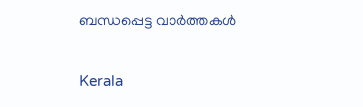ബന്ധപ്പെട്ട വാര്‍ത്തകള്‍

Kerala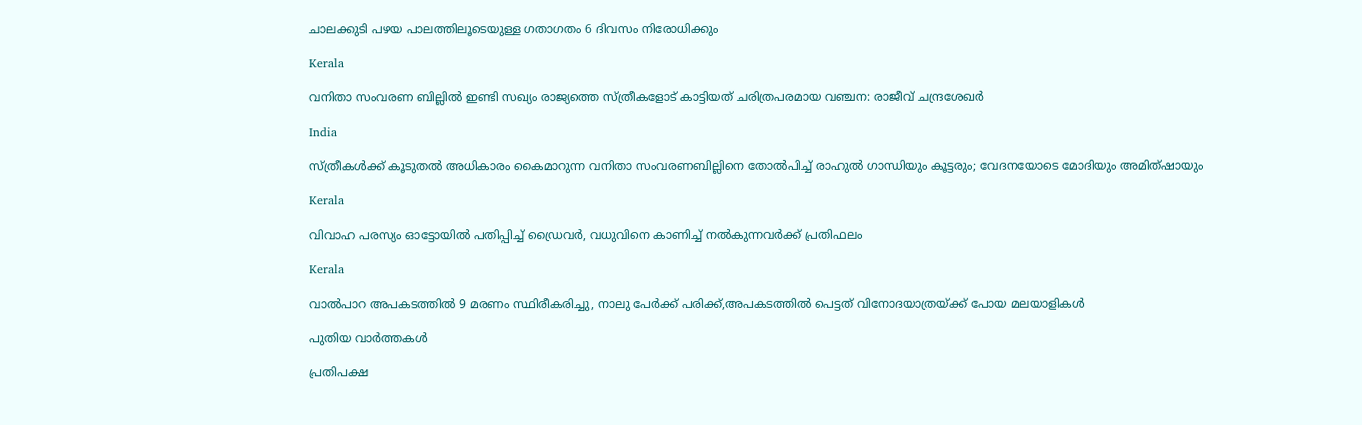ചാലക്കുടി പഴയ പാലത്തിലൂടെയുള്ള ഗതാഗതം 6 ദിവസം നിരോധിക്കും

Kerala

വനിതാ സംവരണ ബില്ലില്‍ ഇണ്ടി സഖ്യം രാജ്യത്തെ സ്ത്രീകളോട് കാട്ടിയത് ചരിത്രപരമായ വഞ്ചന: രാജീവ് ചന്ദ്രശേഖര്‍

India

സ്ത്രീകള്‍ക്ക് കൂടുതല്‍ അധികാരം കൈമാറുന്ന വനിതാ സംവരണബില്ലിനെ തോല്‍പിച്ച് രാഹുല്‍ ഗാന്ധിയും കൂട്ടരും; വേദനയോടെ മോദിയും അമിത്ഷായും

Kerala

വിവാഹ പരസ്യം ഓട്ടോയില്‍ പതിപ്പിച്ച് ഡ്രൈവര്‍, വധുവിനെ കാണിച്ച് നല്‍കുന്നവര്‍ക്ക് പ്രതിഫലം

Kerala

വാല്‍പാറ അപകടത്തില്‍ 9 മരണം സ്ഥിരീകരിച്ചു, നാലു പേര്‍ക്ക് പരിക്ക്,അപകടത്തില്‍ പെട്ടത് വിനോദയാത്രയ്‌ക്ക് പോയ മലയാളികള്‍

പുതിയ വാര്‍ത്തകള്‍

പ്രതിപക്ഷ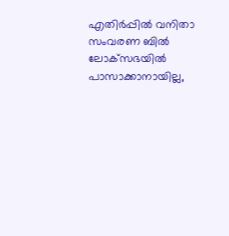എതിര്‍പ്പില്‍ വനിതാ സംവരണ ബില്‍ ലോക്‌സഭയില്‍ പാസാക്കാനായില്ല,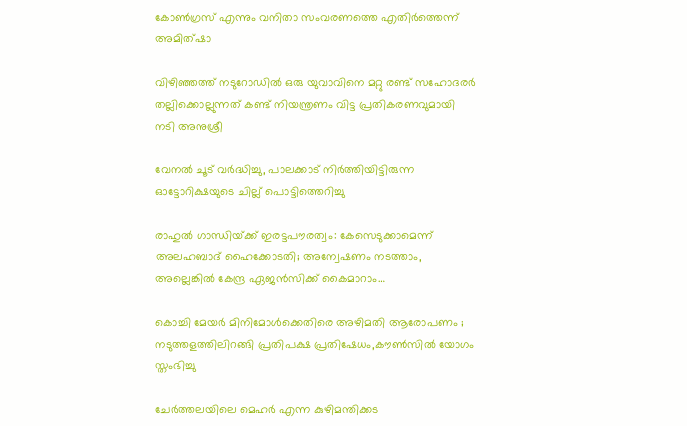കോണ്‍ഗ്രസ് എന്നും വനിതാ സംവരണത്തെ എതിര്‍ത്തെന്ന് അമിത്ഷാ

വിഴിഞ്ഞത്ത് നടുറോഡില്‍ ഒരു യുവാവിനെ മറ്റു രണ്ട് സഹോദരര്‍ തല്ലിക്കൊല്ലുന്നത് കണ്ട് നിയന്ത്രണം വിട്ട പ്രതികരണവുമായി നടി അനുശ്രീ

വേനല്‍ ചൂട് വര്‍ദ്ധിച്ചു, പാലക്കാട് നിര്‍ത്തിയിട്ടിരുന്ന ഓട്ടോറിക്ഷയുടെ ചില്ല് പൊട്ടിത്തെറിച്ചു

രാഹുൽ ഗാന്ധിയ്‌ക്ക് ഇരട്ടപൗരത്വം: കേസെടുക്കാമെന്ന് അലഹബാദ് ഹൈക്കോടതി; അന്വേഷണം നടത്താം, അല്ലെങ്കില്‍ കേന്ദ്ര ഏജൻസിക്ക് കൈമാറാം…

കൊച്ചി മേയര്‍ മിനിമോള്‍ക്കെതിരെ അഴിമതി ആരോപണം ; നടുത്തളത്തിലിറങ്ങി പ്രതിപക്ഷ പ്രതിഷേധം,കൗണ്‍സില്‍ യോഗം സ്തംഭിച്ചു

ചേര്‍ത്തലയിലെ മെഹര്‍ എന്ന കുഴിമന്തിക്കട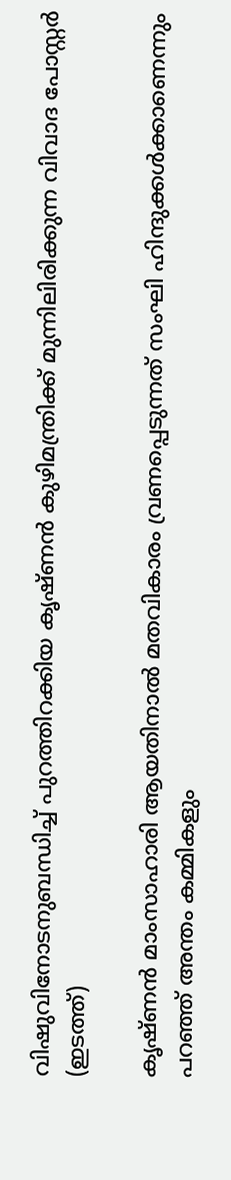വിഷുവിനോടനുബന്ധിച്ച് പുറത്തിറക്കിയ കൃഷ്ണന്‍ കുഴിമന്ത്രിക്ക് മുന്നിലിരിക്കുന്ന വിവാദ പോസ്റ്റര്‍ (ഇടത്ത്)

കൃഷ്ണൻ മാംസാഹാരി ആയതിനാല്‍ മതവികാരം വ്രണപ്പെടുന്നത് സംഘി ഹിന്ദുക്കൾക്കാണെന്നും പറഞ്ഞ് അന്തം കമ്മികളും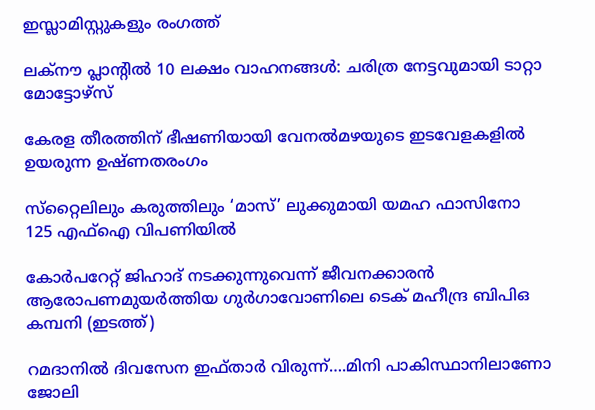ഇസ്ലാമിസ്റ്റുകളും രംഗത്ത്

ലക്‌നൗ പ്ലാന്റില്‍ 10 ലക്ഷം വാഹനങ്ങള്‍: ചരിത്ര നേട്ടവുമായി ടാറ്റാ മോട്ടോഴ്സ്

കേരള തീരത്തിന് ഭീഷണിയായി വേനല്‍മഴയുടെ ഇടവേളകളില്‍ ഉയരുന്ന ഉഷ്ണതരംഗം

സ്‌റ്റൈലിലും കരുത്തിലും ‘മാസ്’ ലുക്കുമായി യമഹ ഫാസിനോ 125 എഫ്ഐ വിപണിയില്‍

കോര്‍പറേറ്റ് ജിഹാദ് നടക്കുന്നുവെന്ന് ജീവനക്കാരന്‍ ആരോപണമുയര്‍ത്തിയ ഗുര്‍ഗാവോണിലെ ടെക് മഹീന്ദ്ര ബിപിഒ കമ്പനി (ഇടത്ത്)

റമദാനില്‍ ദിവസേന ഇഫ്താര്‍ വിരുന്ന്….മിനി പാകിസ്ഥാനിലാണോ ജോലി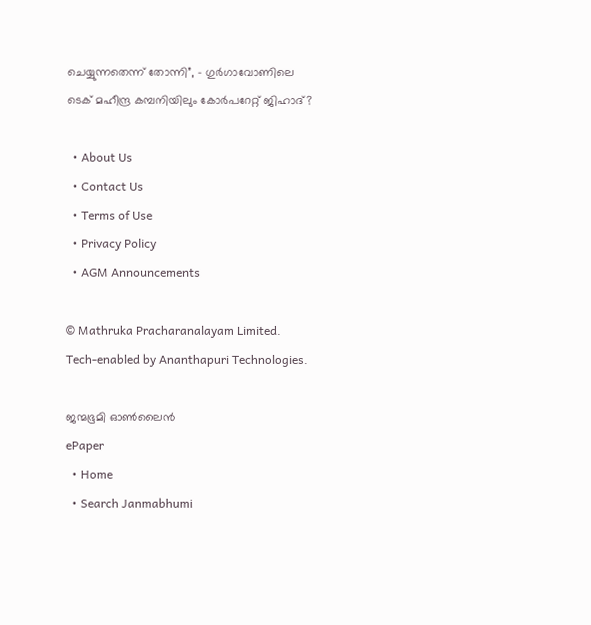ചെയ്യുന്നതെന്ന് തോന്നി”, – ഗുര്‍ഗാവോണിലെ ടെക് മഹീന്ദ്ര കമ്പനിയിലും കോര്‍പറേറ്റ് ജിഹാദ്?

  • About Us
  • Contact Us
  • Terms of Use
  • Privacy Policy
  • AGM Announcements

© Mathruka Pracharanalayam Limited.
Tech-enabled by Ananthapuri Technologies.

ജന്മഭൂമി ഓണ്‍ലൈന്‍
ePaper
  • Home
  • Search Janmabhumi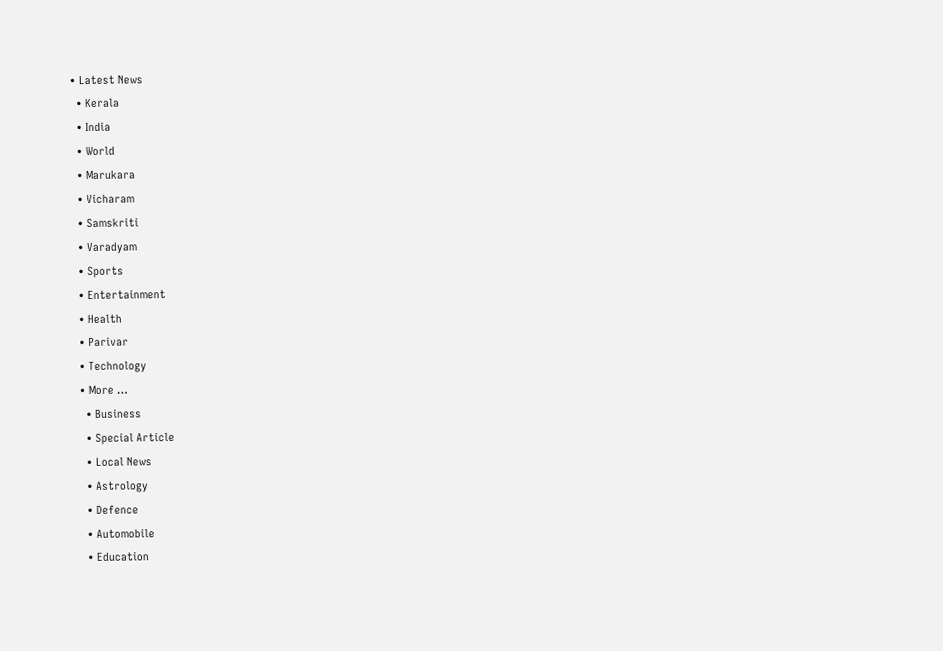• Latest News
  • Kerala
  • India
  • World
  • Marukara
  • Vicharam
  • Samskriti
  • Varadyam
  • Sports
  • Entertainment
  • Health
  • Parivar
  • Technology
  • More …
    • Business
    • Special Article
    • Local News
    • Astrology
    • Defence
    • Automobile
    • Education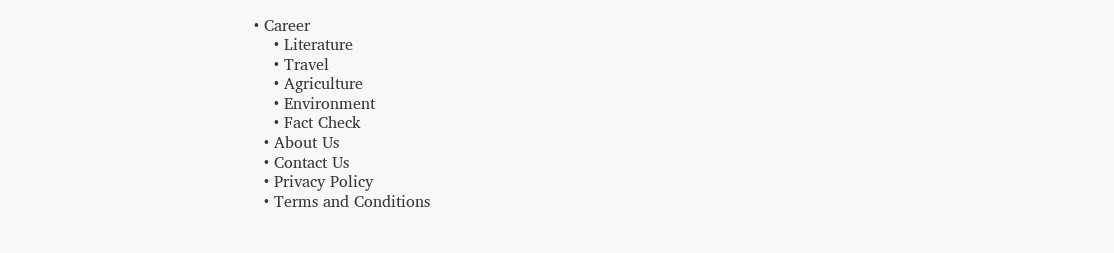• Career
    • Literature
    • Travel
    • Agriculture
    • Environment
    • Fact Check
  • About Us
  • Contact Us
  • Privacy Policy
  • Terms and Conditions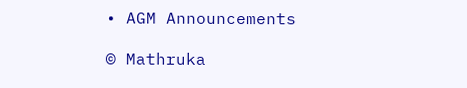• AGM Announcements

© Mathruka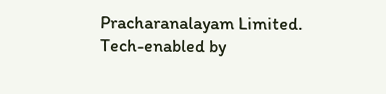Pracharanalayam Limited.
Tech-enabled by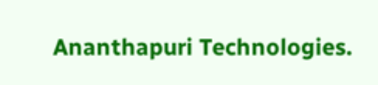Ananthapuri Technologies.